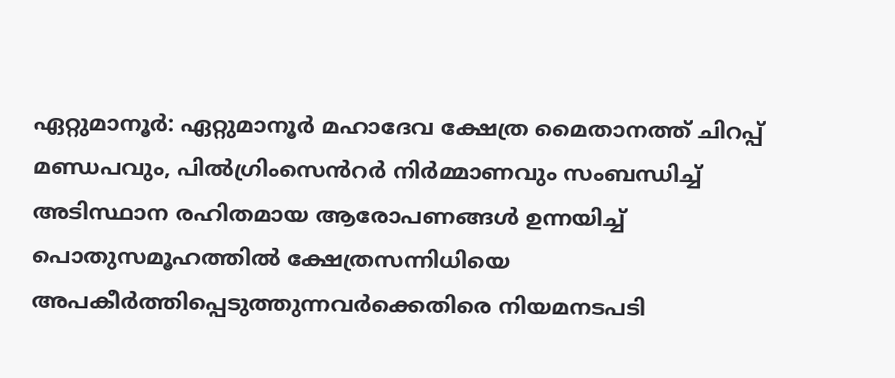ഏറ്റുമാനൂർ: ഏറ്റുമാനൂർ മഹാദേവ ക്ഷേത്ര മൈതാനത്ത് ചിറപ്പ് മണ്ഡപവും, പിൽഗ്രിംസെൻറർ നിർമ്മാണവും സംബന്ധിച്ച് അടിസ്ഥാന രഹിതമായ ആരോപണങ്ങൾ ഉന്നയിച്ച് പൊതുസമൂഹത്തിൽ ക്ഷേത്രസന്നിധിയെ അപകീർത്തിപ്പെടുത്തുന്നവർക്കെതിരെ നിയമനടപടി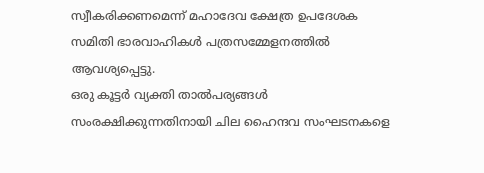സ്വീകരിക്കണമെന്ന് മഹാദേവ ക്ഷേത്ര ഉപദേശക സമിതി ഭാരവാഹികൾ പത്രസമ്മേളനത്തിൽ ആവശ്യപ്പെട്ടു.
ഒരു കൂട്ടർ വ്യക്തി താൽപര്യങ്ങൾ സംരക്ഷിക്കുന്നതിനായി ചില ഹൈന്ദവ സംഘടനകളെ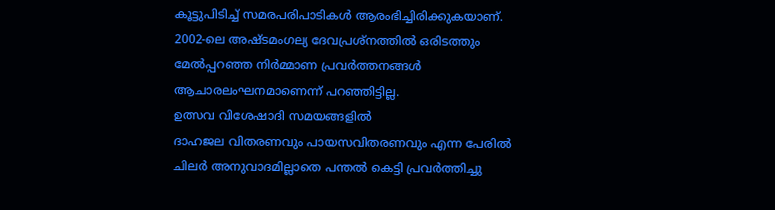കൂട്ടുപിടിച്ച് സമരപരിപാടികൾ ആരംഭിച്ചിരിക്കുകയാണ്.
2002-ലെ അഷ്ടമംഗല്യ ദേവപ്രശ്നത്തിൽ ഒരിടത്തും മേൽപ്പറഞ്ഞ നിർമ്മാണ പ്രവർത്തനങ്ങൾ ആചാരലംഘനമാണെന്ന് പറഞ്ഞിട്ടില്ല.
ഉത്സവ വിശേഷാദി സമയങ്ങളിൽ
ദാഹജല വിതരണവും പായസവിതരണവും എന്ന പേരിൽ ചിലർ അനുവാദമില്ലാതെ പന്തൽ കെട്ടി പ്രവർത്തിച്ചു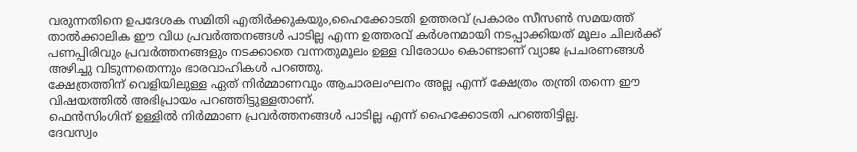വരുന്നതിനെ ഉപദേശക സമിതി എതിർക്കുകയും,ഹൈക്കോടതി ഉത്തരവ് പ്രകാരം സീസൺ സമയത്ത് താൽക്കാലിക ഈ വിധ പ്രവർത്തനങ്ങൾ പാടില്ല എന്ന ഉത്തരവ് കർശനമായി നടപ്പാക്കിയത് മൂലം ചിലർക്ക് പണപ്പിരിവും പ്രവർത്തനങ്ങളും നടക്കാതെ വന്നതുമൂലം ഉള്ള വിരോധം കൊണ്ടാണ് വ്യാജ പ്രചരണങ്ങൾ അഴിച്ചു വിടുന്നതെന്നും ഭാരവാഹികൾ പറഞ്ഞു.
ക്ഷേത്രത്തിന് വെളിയിലുള്ള ഏത് നിർമ്മാണവും ആചാരലംഘനം അല്ല എന്ന് ക്ഷേത്രം തന്ത്രി തന്നെ ഈ വിഷയത്തിൽ അഭിപ്രായം പറഞ്ഞിട്ടുള്ളതാണ്.
ഫെൻസിംഗിന് ഉള്ളിൽ നിർമ്മാണ പ്രവർത്തനങ്ങൾ പാടില്ല എന്ന് ഹൈക്കോടതി പറഞ്ഞിട്ടില്ല.
ദേവസ്വം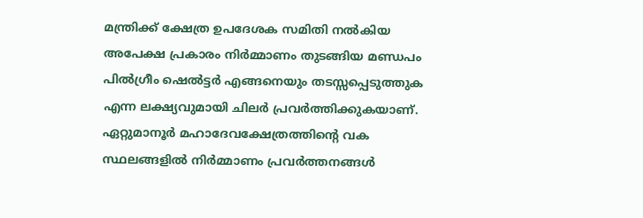മന്ത്രിക്ക് ക്ഷേത്ര ഉപദേശക സമിതി നൽകിയ അപേക്ഷ പ്രകാരം നിർമ്മാണം തുടങ്ങിയ മണ്ഡപം പിൽഗ്രീം ഷെൽട്ടർ എങ്ങനെയും തടസ്സപ്പെടുത്തുക എന്ന ലക്ഷ്യവുമായി ചിലർ പ്രവർത്തിക്കുകയാണ്.
ഏറ്റുമാനൂർ മഹാദേവക്ഷേത്രത്തിന്റെ വക സ്ഥലങ്ങളിൽ നിർമ്മാണം പ്രവർത്തനങ്ങൾ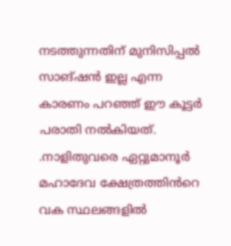നടത്തുന്നതിന് മുനിസിപ്പൽ സാങ്ഷൻ ഇല്ല എന്ന കാരണം പറഞ്ഞ് ഈ കൂട്ടർ പരാതി നൽകിയത്.
.നാളിതുവരെ ഏറ്റുമാനൂർ മഹാദേവ ക്ഷേത്രത്തിൻറെ വക സ്ഥലങ്ങളിൽ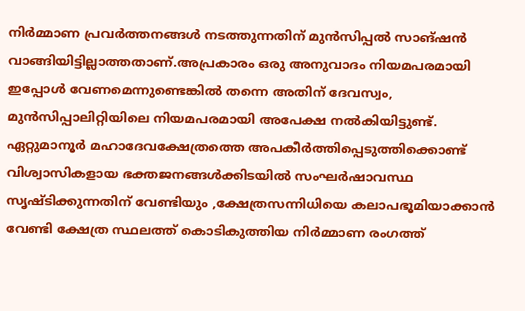നിർമ്മാണ പ്രവർത്തനങ്ങൾ നടത്തുന്നതിന് മുൻസിപ്പൽ സാങ്ഷൻ വാങ്ങിയിട്ടില്ലാത്തതാണ്.അപ്രകാരം ഒരു അനുവാദം നിയമപരമായി ഇപ്പോൾ വേണമെന്നുണ്ടെങ്കിൽ തന്നെ അതിന് ദേവസ്വം, മുൻസിപ്പാലിറ്റിയിലെ നിയമപരമായി അപേക്ഷ നൽകിയിട്ടുണ്ട്.
ഏറ്റുമാനൂർ മഹാദേവക്ഷേത്രത്തെ അപകീർത്തിപ്പെടുത്തിക്കൊണ്ട് വിശ്വാസികളായ ഭക്തജനങ്ങൾക്കിടയിൽ സംഘർഷാവസ്ഥ സൃഷ്ടിക്കുന്നതിന് വേണ്ടിയും ,ക്ഷേത്രസന്നിധിയെ കലാപഭൂമിയാക്കാൻ വേണ്ടി ക്ഷേത്ര സ്ഥലത്ത് കൊടികുത്തിയ നിർമ്മാണ രംഗത്ത്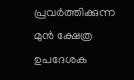പ്രവർത്തിക്കുന്ന മുൻ ക്ഷേത്ര
ഉപദേശക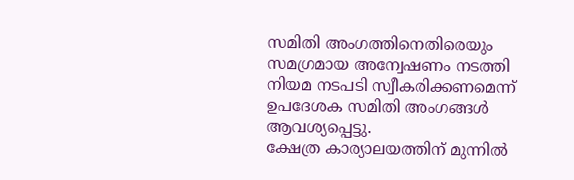സമിതി അംഗത്തിനെതിരെയും സമഗ്രമായ അന്വേഷണം നടത്തി നിയമ നടപടി സ്വീകരിക്കണമെന്ന് ഉപദേശക സമിതി അംഗങ്ങൾ ആവശ്യപ്പെട്ടു.
ക്ഷേത്ര കാര്യാലയത്തിന് മുന്നിൽ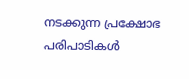നടക്കുന്ന പ്രക്ഷോഭ പരിപാടികൾ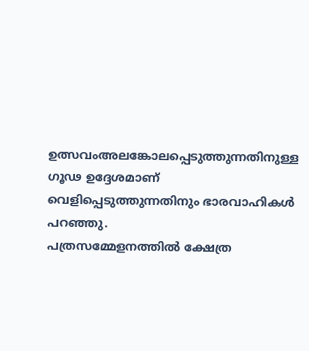ഉത്സവംഅലങ്കോലപ്പെടുത്തുന്നതിനുള്ള ഗൂഢ ഉദ്ദേശമാണ് വെളിപ്പെടുത്തുന്നതിനും ഭാരവാഹികൾ പറഞ്ഞു.
പത്രസമ്മേളനത്തിൽ ക്ഷേത്ര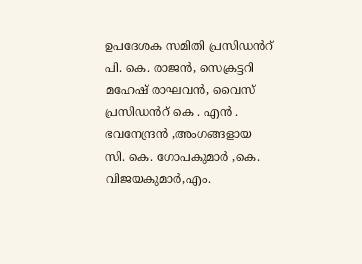ഉപദേശക സമിതി പ്രസിഡൻറ് പി. കെ. രാജൻ, സെക്രട്ടറി മഹേഷ് രാഘവൻ, വൈസ് പ്രസിഡൻറ് കെ . എൻ . ഭവനേന്ദ്രൻ ,അംഗങ്ങളായ
സി. കെ. ഗോപകുമാർ ,കെ. വിജയകുമാർ,എം.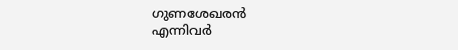ഗുണശേഖരൻ
എന്നിവർ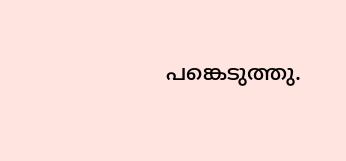പങ്കെടുത്തു.